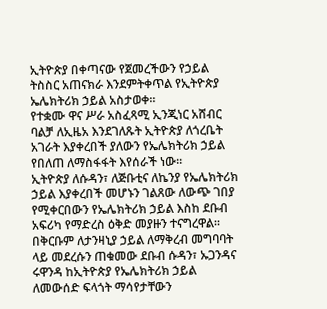ኢትዮጵያ በቀጣናው የጀመረችውን የኃይል ትስስር አጠናክራ እንደምትቀጥል የኢትዮጵያ ኤሌክትሪክ ኃይል አስታወቀ።
የተቋሙ ዋና ሥራ አስፈጻሚ ኢንጂነር አሸብር ባልቻ ለኢዜአ እንደገለጹት ኢትዮጵያ ለጎረቤት አገራት እያቀረበች ያለውን የኤሌክትሪክ ኃይል የበለጠ ለማስፋፋት እየሰራች ነው።
ኢትዮጵያ ለሱዳን፣ ለጅቡቲና ለኬንያ የኤሌክትሪክ ኃይል እያቀረበች መሆኑን ገልጸው ለውጭ ገበያ የሚቀርበውን የኤሌክትሪክ ኃይል እስከ ደቡብ አፍሪካ የማድረስ ዕቅድ መያዙን ተናግረዋል።
በቅርቡም ለታንዛኒያ ኃይል ለማቅረብ መግባባት ላይ መደረሱን ጠቁመው ደቡብ ሱዳን፣ ኡጋንዳና ሩዋንዳ ከኢትዮጵያ የኤሌክትሪክ ኃይል ለመውሰድ ፍላጎት ማሳየታቸውን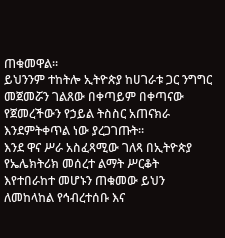ጠቁመዋል።
ይህንንም ተከትሎ ኢትዮጵያ ከሀገራቱ ጋር ንግግር መጀመሯን ገልጸው በቀጣይም በቀጣናው የጀመረችውን የኃይል ትስስር አጠናክራ እንደምትቀጥል ነው ያረጋገጡት።
እንደ ዋና ሥራ አስፈጻሚው ገለጻ በኢትዮጵያ የኤሌክትሪክ መሰረተ ልማት ሥርቆት እየተበራከተ መሆኑን ጠቁመው ይህን ለመከላከል የኅብረተሰቡ እና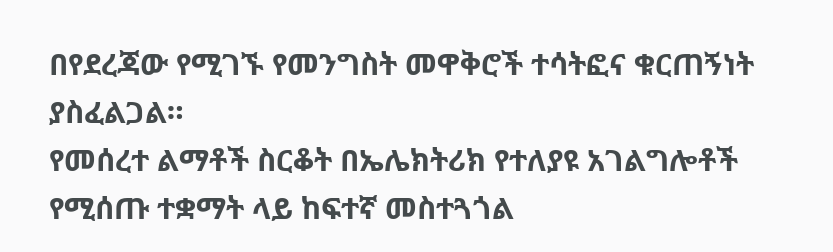በየደረጃው የሚገኙ የመንግስት መዋቅሮች ተሳትፎና ቁርጠኝነት ያስፈልጋል።
የመሰረተ ልማቶች ስርቆት በኤሌክትሪክ የተለያዩ አገልግሎቶች የሚሰጡ ተቋማት ላይ ከፍተኛ መስተጓጎል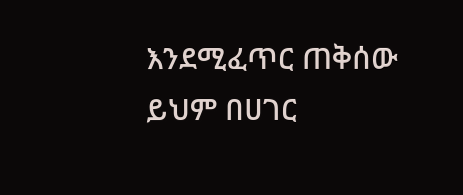እንደሚፈጥር ጠቅሰው ይህም በሀገር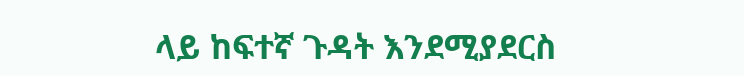ላይ ከፍተኛ ጉዳት እንደሚያደርስ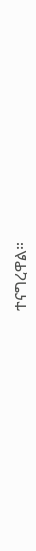ተናግረዋል።